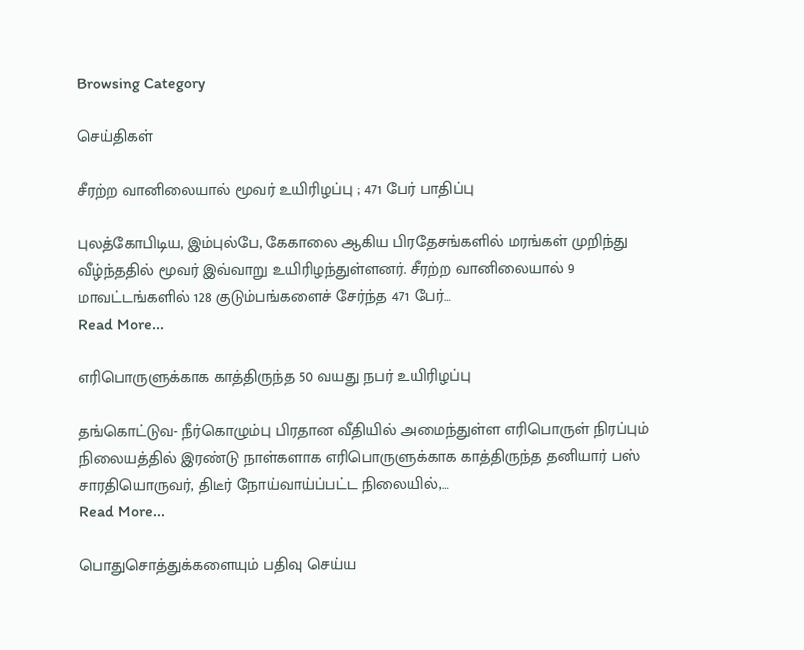Browsing Category

செய்திகள்

சீரற்ற வானிலையால் மூவர் உயிரிழப்பு ; 471 பேர் பாதிப்பு

புலத்கோபிடிய, இம்புல்பே, கேகாலை ஆகிய பிரதேசங்களில் மரங்கள் முறிந்து வீழ்ந்ததில் மூவர் இவ்வாறு உயிரிழந்துள்ளனர். சீரற்ற வானிலையால் 9 மாவட்டங்களில் 128 குடும்பங்களைச் சேர்ந்த 471 பேர்…
Read More...

எரிபொருளுக்காக காத்திருந்த 50 வயது நபர் உயிரிழப்பு

தங்கொட்டுவ- நீர்கொழும்பு பிரதான வீதியில் அமைந்துள்ள எரிபொருள் நிரப்பும் நிலையத்தில் இரண்டு நாள்களாக எரிபொருளுக்காக காத்திருந்த தனியார் பஸ் சாரதியொருவர், திடீர் நோய்வாய்ப்பட்ட நிலையில்,…
Read More...

பொதுசொத்துக்களையும் பதிவு செய்ய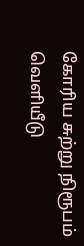கோரிய சுற்று நிரூபம் வெளியீடு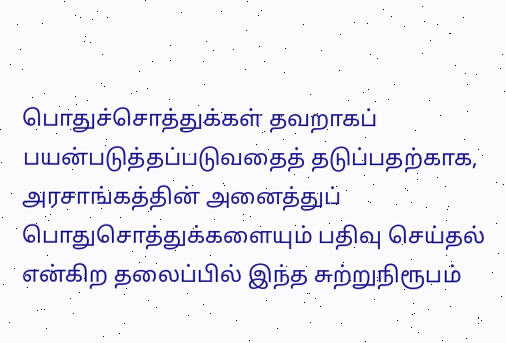பொதுச்சொத்துக்கள் தவறாகப் பயன்படுத்தப்படுவதைத் தடுப்பதற்காக, அரசாங்கத்தின் அனைத்துப் பொதுசொத்துக்களையும் பதிவு செய்தல் என்கிற தலைப்பில் இந்த சுற்றுநிரூபம்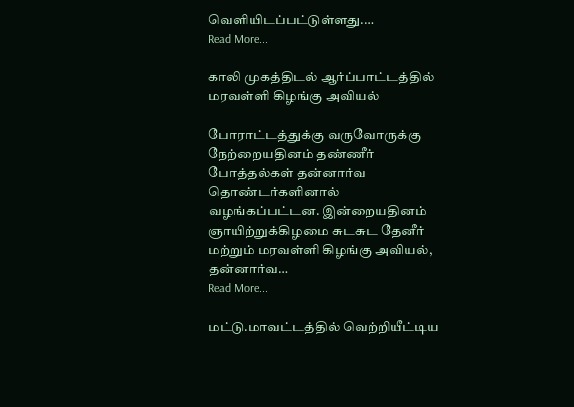வெளியிடப்பட்டுள்ளது.…
Read More...

காலி முகத்திடல் ஆர்ப்பாட்டத்தில் மரவள்ளி கிழங்கு அவியல்

போராட்டத்துக்கு வருவோருக்கு நேற்றையதினம் தண்ணீர் போத்தல்கள் தன்னார்வ தொண்டர்களினால் வழங்கப்பட்டன. இன்றையதினம் ஞாயிற்றுக்கிழமை சுடசுட தேனீர் மற்றும் மரவள்ளி கிழங்கு அவியல், தன்னார்வ…
Read More...

மட்டு.மாவட்டத்தில் வெற்றியீட்டிய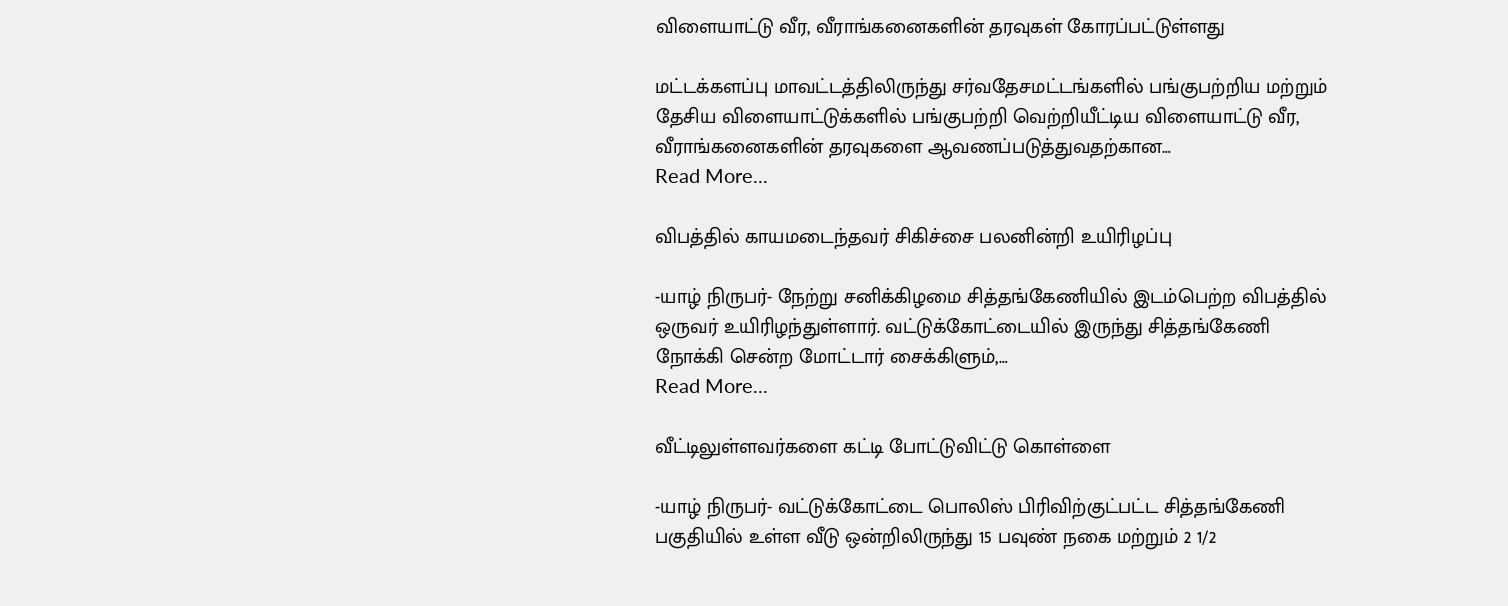விளையாட்டு வீர, வீராங்கனைகளின் தரவுகள் கோரப்பட்டுள்ளது

மட்டக்களப்பு மாவட்டத்திலிருந்து சர்வதேசமட்டங்களில் பங்குபற்றிய மற்றும் தேசிய விளையாட்டுக்களில் பங்குபற்றி வெற்றியீட்டிய விளையாட்டு வீர, வீராங்கனைகளின் தரவுகளை ஆவணப்படுத்துவதற்கான…
Read More...

விபத்தில் காயமடைந்தவர் சிகிச்சை பலனின்றி உயிரிழப்பு

-யாழ் நிருபர்- நேற்று சனிக்கிழமை சித்தங்கேணியில் இடம்பெற்ற விபத்தில் ஒருவர் உயிரிழந்துள்ளார். வட்டுக்கோட்டையில் இருந்து சித்தங்கேணி நோக்கி சென்ற மோட்டார் சைக்கிளும்,…
Read More...

வீட்டிலுள்ளவர்களை கட்டி போட்டுவிட்டு கொள்ளை

-யாழ் நிருபர்- வட்டுக்கோட்டை பொலிஸ் பிரிவிற்குட்பட்ட சித்தங்கேணி பகுதியில் உள்ள வீடு ஒன்றிலிருந்து 15 பவுண் நகை மற்றும் 2 1/2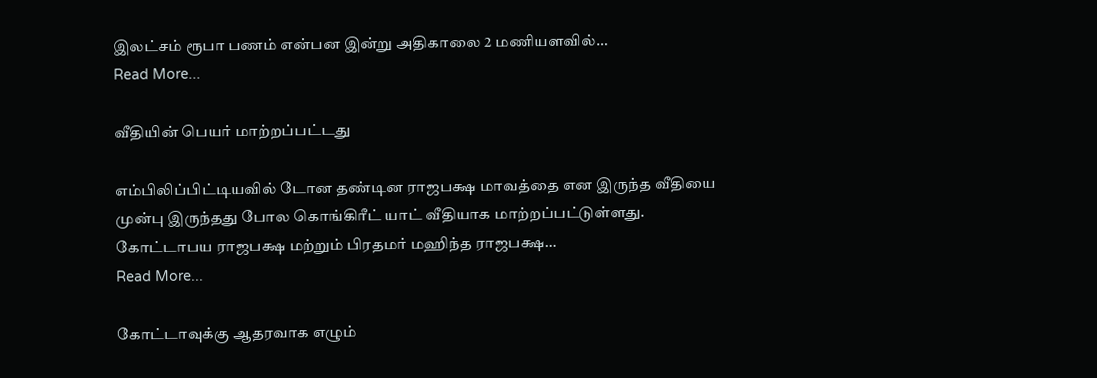இலட்சம் ரூபா பணம் என்பன இன்று அதிகாலை 2 மணியளவில்…
Read More...

வீதியின் பெயர் மாற்றப்பட்டது

எம்பிலிப்பிட்டியவில் டோன தண்டின ராஜபக்ஷ மாவத்தை என இருந்த வீதியை முன்பு இருந்தது போல கொங்கிரீட் யாட் வீதியாக மாற்றப்பட்டுள்ளது. கோட்டாபய ராஜபக்ஷ மற்றும் பிரதமர் மஹிந்த ராஜபக்ஷ…
Read More...

கோட்டாவுக்கு ஆதரவாக எழும்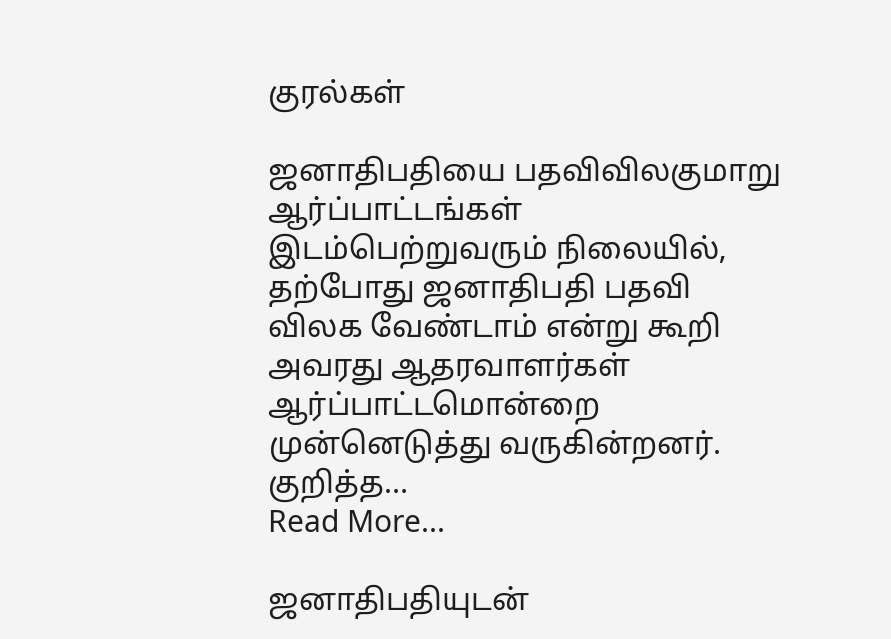குரல்கள்

ஜனாதிபதியை பதவிவிலகுமாறு ஆர்ப்பாட்டங்கள் இடம்பெற்றுவரும் நிலையில், தற்போது ஜனாதிபதி பதவி விலக வேண்டாம் என்று கூறி அவரது ஆதரவாளர்கள் ஆர்ப்பாட்டமொன்றை முன்னெடுத்து வருகின்றனர். குறித்த…
Read More...

ஜனாதிபதியுடன்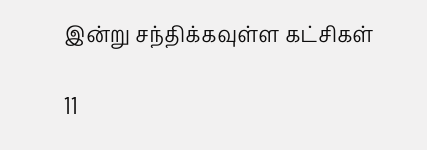இன்று சந்திக்கவுள்ள கட்சிகள்

11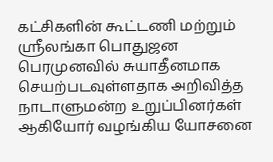கட்சிகளின் கூட்டணி மற்றும் ஸ்ரீலங்கா பொதுஜன பெரமுனவில் சுயாதீனமாக செயற்படவுள்ளதாக அறிவித்த நாடாளுமன்ற உறுப்பினர்கள் ஆகியோர் வழங்கிய யோசனை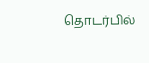தொடர்பில்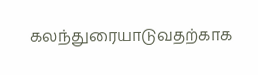கலந்துரையாடுவதற்காக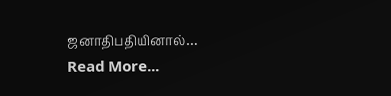ஜனாதிபதியினால்…
Read More...